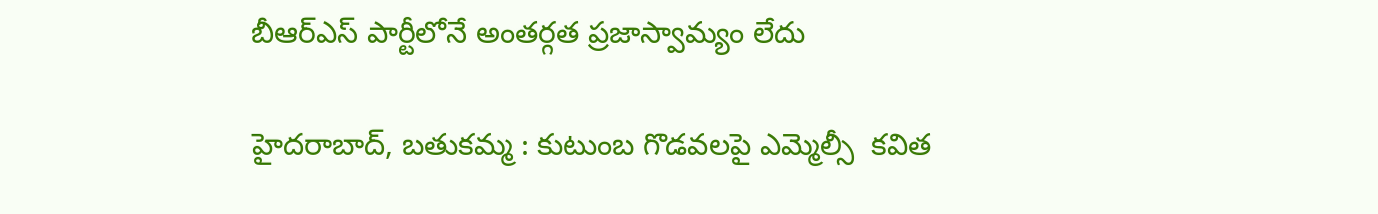బీఆర్ఎస్ పార్టీలోనే అంతర్గత ప్రజాస్వామ్యం లేదు

హైదరాబాద్, బతుకమ్మ : కుటుంబ గొడవలపై ఎమ్మెల్సీ  కవిత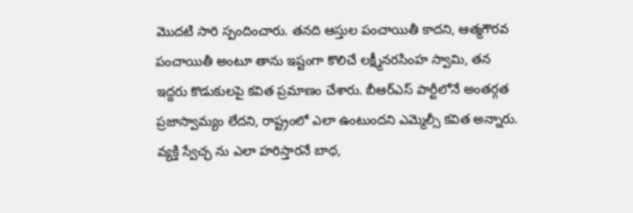మొదటి సారి స్పందించారు. తనది ఆస్తుల పంచాయితీ కాదని, ఆత్మగౌరవ పంచాయితీ అంటూ తాను ఇష్టంగా కొలిచే లక్ష్మీనరసింహ స్వామి, తన ఇద్దరు కొడుకులపై కవిత ప్రమాణం చేశారు. బీఆర్ఎస్ పార్టీలోనే అంతర్గత ప్రజాస్వామ్యం లేదని, రాష్ట్రంలో ఎలా ఉంటుందని ఎమ్మెల్సీ కవిత అన్నారు. వ్యక్తి స్వేచ్ఛ ను ఎలా హరిస్తారనే బాధ,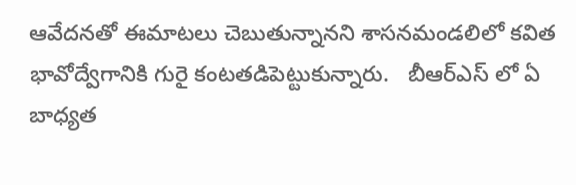ఆవేదనతో ఈమాటలు చెబుతున్నానని శాసనమండలిలో కవిత భావోద్వేగానికి గురై కంటతడిపెట్టుకున్నారు.   బీఆర్ఎస్ లో ఏ బాధ్యత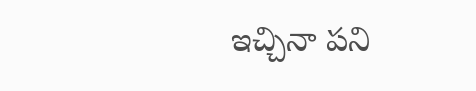ఇచ్చినా పని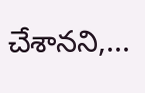చేశానని,...